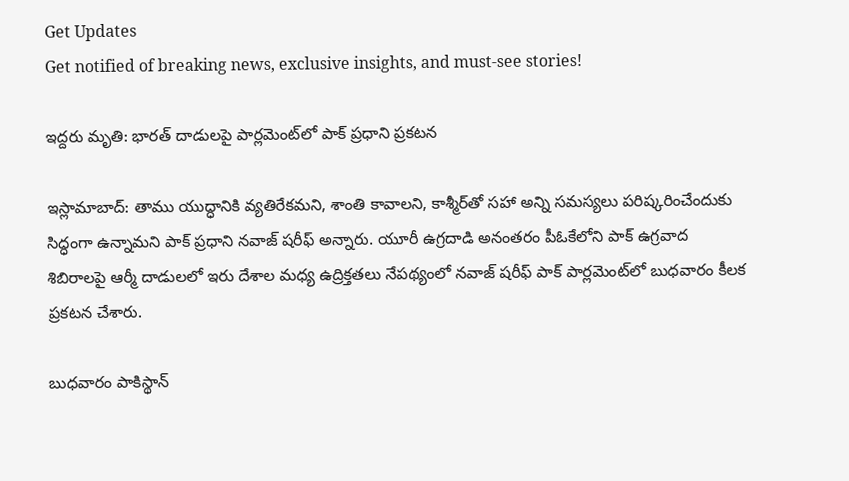Get Updates
Get notified of breaking news, exclusive insights, and must-see stories!

ఇద్దరు మృతి: భారత్ దాడులపై పార్లమెంట్‌లో పాక్ ప్రధాని ప్రకటన

ఇస్లామాబాద్: తాము యుద్ధానికి వ్యతిరేకమని, శాంతి కావాలని, కాశ్మీర్‌తో సహా అన్ని సమస్యలు పరిష్కరించేందుకు సిద్ధంగా ఉన్నామని పాక్ ప్రధాని నవాజ్ షరీఫ్ అన్నారు. యూరీ ఉగ్రదాడి అనంతరం పీఓకేలోని పాక్ ఉగ్రవాద శిబిరాలపై ఆర్మీ దాడులలో ఇరు దేశాల మధ్య ఉద్రిక్తతలు నేపథ్యంలో నవాజ్ షరీఫ్ పాక్ పార్లమెంట్‌లో బుధవారం కీలక ప్రకటన చేశారు.

బుధవారం పాకిస్థాన్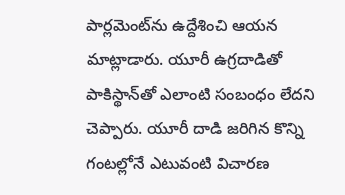పార్లమెంట్‌ను ఉద్దేశించి ఆయన మాట్లాడారు. యూరీ ఉగ్రదాడితో పాకిస్థాన్‌తో ఎలాంటి సంబంధం లేదని చెప్పారు. యూరీ దాడి జరిగిన కొన్ని గంటల్లోనే ఎటువంటి విచార‌ణ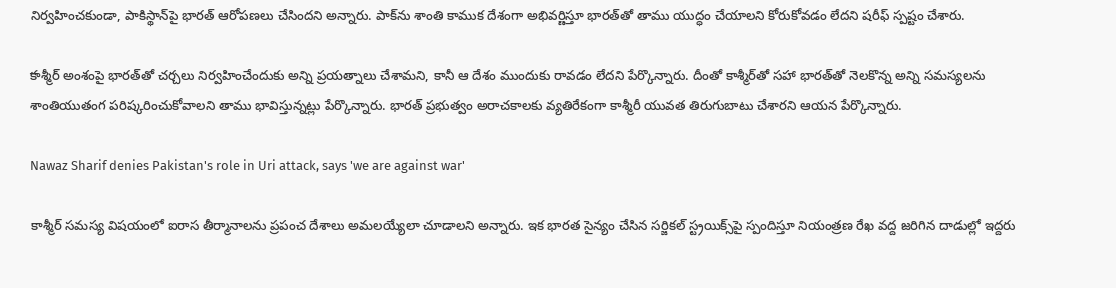నిర్వ‌హించ‌కుండా, పాకిస్థాన్‌పై భార‌త్ ఆరోప‌ణ‌లు చేసింద‌ని అన్నారు. పాక్‌ను శాంతి కాముక దేశంగా అభివర్ణిస్తూ భారత్‌తో తాము యుద్ధం చేయాలని కోరుకోవడం లేదని షరీఫ్ స్పష్టం చేశారు.

క‌ాశ్మీర్ అంశంపై భార‌త్‌తో చ‌ర్చ‌లు నిర్వ‌హించేందుకు అన్ని ప్ర‌య‌త్నాలు చేశామ‌ని, కానీ ఆ దేశం ముందుకు రావ‌డం లేద‌ని పేర్కొన్నారు. దీంతో కాశ్మీర్‌తో సహా భారత్‌తో నెలకొన్న అన్ని సమస్యలను శాంతియుతంగ పరిష్కరించుకోవాలని తాము భావిస్తున్నట్లు పేర్కొన్నారు. భారత్ ప్రభుత్వం అరాచకాలకు వ్యతిరేకంగా కాశ్మీరీ యువత తిరుగుబాటు చేశారని ఆయన పేర్కొన్నారు.

Nawaz Sharif denies Pakistan's role in Uri attack, says 'we are against war'

కాశ్మీర్ సమస్య విషయంలో ఐరాస తీర్మానాలను ప్రపంచ దేశాలు అమలయ్యేలా చూడాలని అన్నారు. ఇక భారత సైన్యం చేసిన సర్జికల్ స్ట్రయిక్స్‌పై స్పందిస్తూ నియంత్ర‌ణ రేఖ వ‌ద్ద జ‌రిగిన దాడుల్లో ఇద్ద‌రు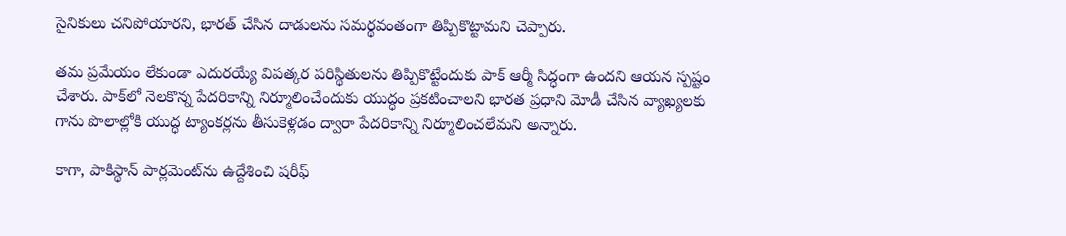సైనికులు చ‌నిపోయార‌ని, భార‌త్ చేసిన దాడుల‌ను స‌మ‌ర్థ‌వంతంగా తిప్పికొట్టామ‌ని చెప్పారు.

తమ ప్రమేయం లేకుండా ఎదురయ్యే విపత్కర పరిస్థితులను తిప్పికొట్టేందుకు పాక్ ఆర్మీ సిద్ధంగా ఉంద‌ని ఆయన స్ప‌ష్టం చేశారు. పాక్‌లో నెల‌కొన్న పేద‌రికాన్ని నిర్మూలించేందుకు యుద్ధం ప్ర‌క‌టించాల‌ని భార‌త ప్ర‌ధాని మోడీ చేసిన వ్యాఖ్య‌ల‌కు గాను పొలాల్లోకి యుద్ధ ట్యాంక‌ర్ల‌ను తీసుకెళ్ల‌డం ద్వారా పేదరికాన్ని నిర్మూలించ‌లేమ‌ని అన్నారు.

కాగా, పాకిస్థాన్ పార్లమెంట్‌ను ఉద్దేశించి షరీఫ్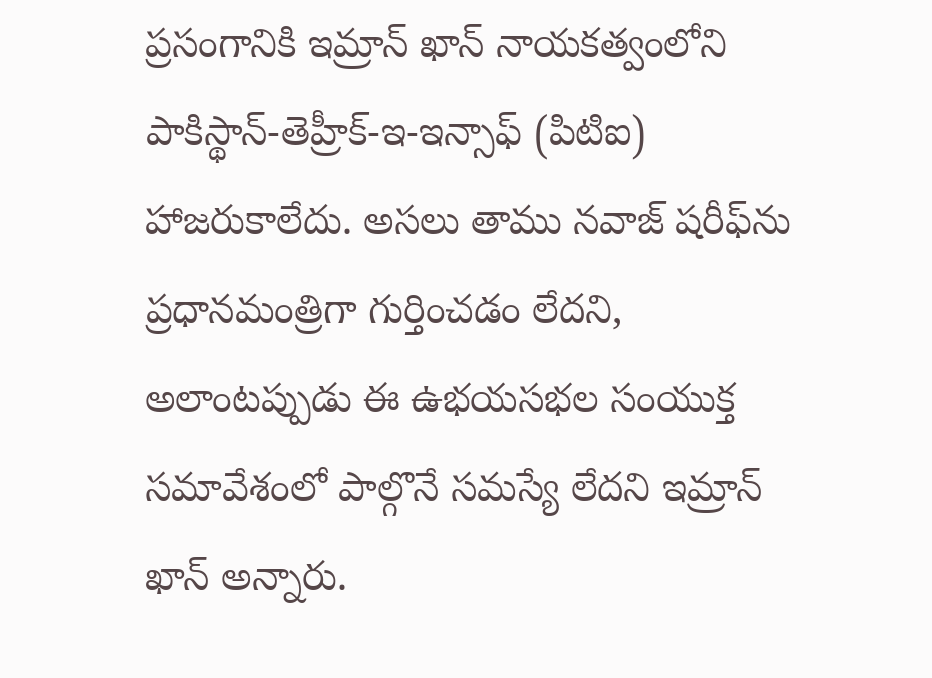ప్రసంగానికి ఇమ్రాన్ ఖాన్ నాయకత్వంలోని పాకిస్థాన్-తెహ్రీక్-ఇ-ఇన్సాఫ్ (పిటిఐ) హాజ‌రుకాలేదు. అసలు తాము నవాజ్ షరీఫ్‌ను ప్రధానమంత్రిగా గుర్తించడం లేదని, అలాంటప్పుడు ఈ ఉభయసభల సంయుక్త సమావేశంలో పాల్గొనే సమస్యే లేదని ఇమ్రాన్ ఖాన్ అన్నారు.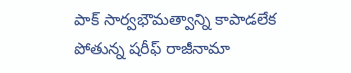పాక్ సార్వభౌమత్వాన్ని కాపాడలేక పోతున్న షరీఫ్ రాజీనామా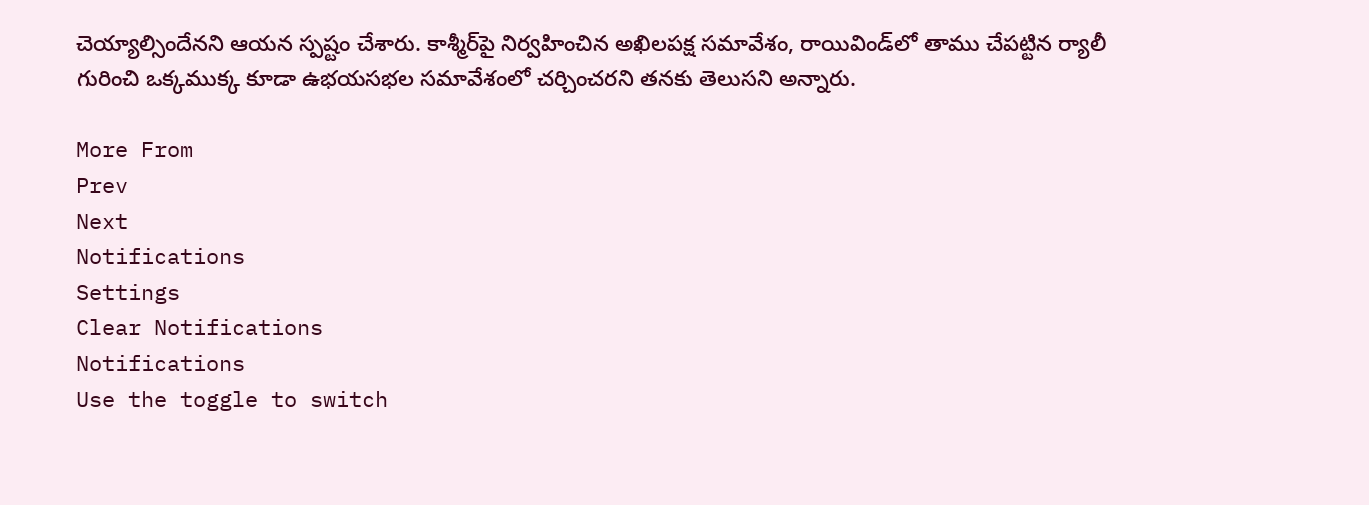చెయ్యాల్సిందేనని ఆయన స్పష్టం చేశారు. కాశ్మీర్‌పై నిర్వహించిన అఖిలపక్ష సమావేశం, రాయివిండ్‌లో తాము చేపట్టిన ర్యాలీ గురించి ఒక్కముక్క కూడా ఉభయసభల సమావేశంలో చర్చించరని తనకు తెలుసని అన్నారు.

More From
Prev
Next
Notifications
Settings
Clear Notifications
Notifications
Use the toggle to switch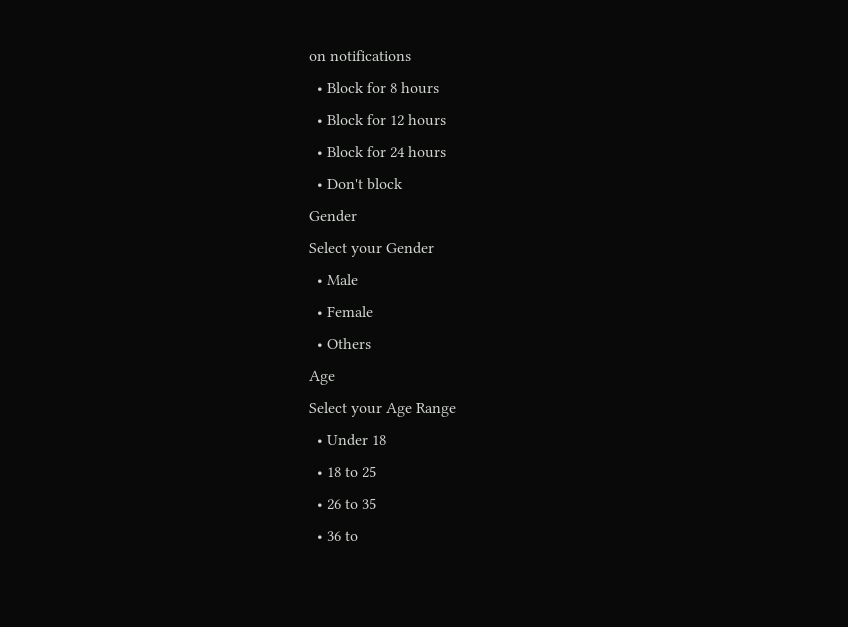on notifications
  • Block for 8 hours
  • Block for 12 hours
  • Block for 24 hours
  • Don't block
Gender
Select your Gender
  • Male
  • Female
  • Others
Age
Select your Age Range
  • Under 18
  • 18 to 25
  • 26 to 35
  • 36 to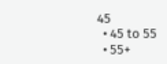45
  • 45 to 55
  • 55+